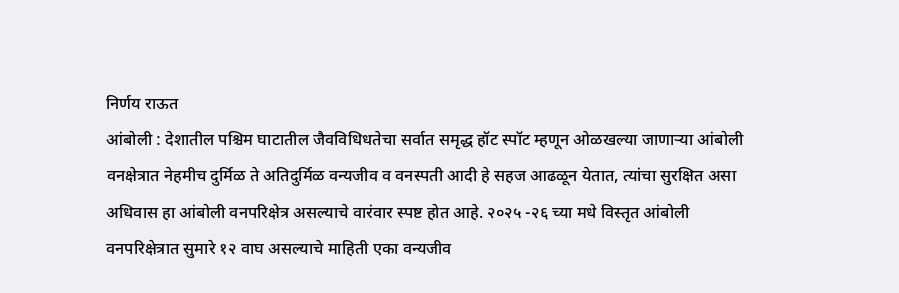निर्णय राऊत
आंबोली : देशातील पश्चिम घाटातील जैवविधिधतेचा सर्वात समृद्ध हॉट स्पॉट म्हणून ओळखल्या जाणाऱ्या आंबोली वनक्षेत्रात नेहमीच दुर्मिळ ते अतिदुर्मिळ वन्यजीव व वनस्पती आदी हे सहज आढळून येतात, त्यांचा सुरक्षित असा अधिवास हा आंबोली वनपरिक्षेत्र असल्याचे वारंवार स्पष्ट होत आहे. २०२५ -२६ च्या मधे विस्तृत आंबोली वनपरिक्षेत्रात सुमारे १२ वाघ असल्याचे माहिती एका वन्यजीव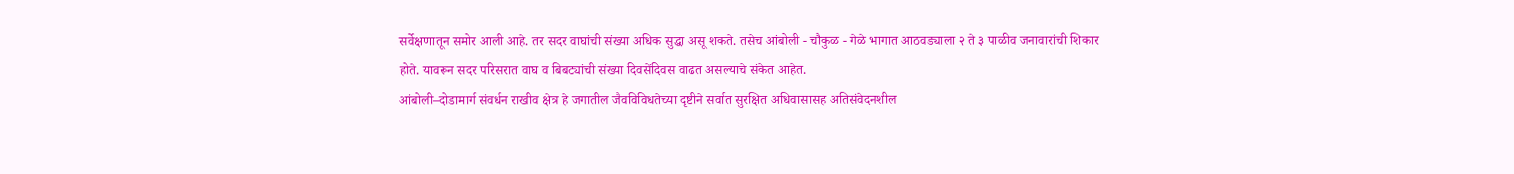सर्वेक्षणातून समोर आली आहे. तर सदर वाघांची संख्या अधिक सुद्धा असू शकते. तसेच आंबोली - चौकुळ - गेळे भागात आठवड्याला २ ते ३ पाळीव जनावारांची शिकार होते. यावरून सदर परिसरात वाघ व बिबट्यांची संख्या दिवसेंदिवस वाढत असल्याचे संकेत आहेत.
आंबोली–दोडामार्ग संवर्धन राखीव क्षेत्र हे जगातील जैवविविधतेच्या दृष्टीने सर्वात सुरक्षित अधिवासासह अतिसंवेदनशील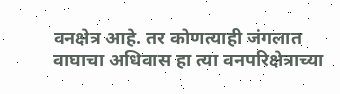वनक्षेत्र आहे. तर कोणत्याही जंगलात वाघाचा अधिवास हा त्या वनपरिक्षेत्राच्या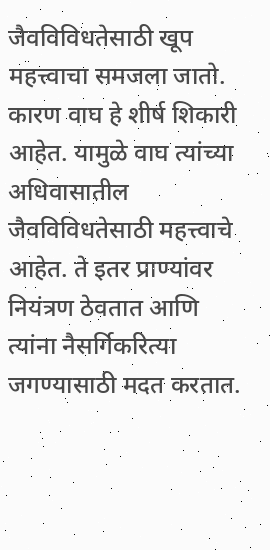जैवविविधतेसाठी खूप महत्त्वाचा समजला जातो. कारण वाघ हे शीर्ष शिकारी आहेत. यामुळे वाघ त्यांच्या अधिवासातील जैवविविधतेसाठी महत्त्वाचे आहेत. ते इतर प्राण्यांवर नियंत्रण ठेवतात आणि त्यांना नैसर्गिकरित्या जगण्यासाठी मदत करतात.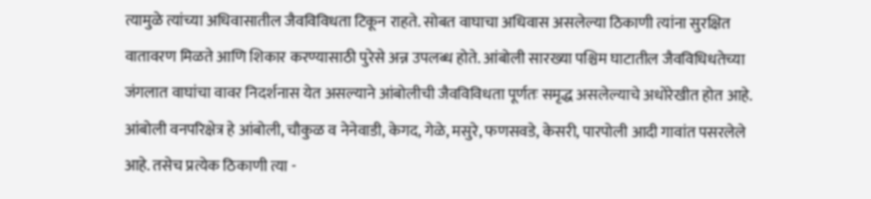त्यामुळे त्यांच्या अधिवासातील जैवविविधता टिकून राहते. सोबत वाघाचा अधिवास असलेल्या ठिकाणी त्यांना सुरक्षित वातावरण मिळते आणि शिकार करण्यासाठी पुरेसे अन्न उपलब्ध होते. आंबोली सारख्या पश्चिम घाटातील जैवविधिधतेच्या जंगलात वाघांचा वावर निदर्शनास येत असल्याने आंबोलीची जैवविविधता पूर्णतः समृद्ध असलेल्याचे अधोरेखीत होत आहे.
आंबोली वनपरिक्षेत्र हे आंबोली, चौकुळ व नेनेवाडी, केगद, गेळे, मसुरे, फणसवडे, केसरी, पारपोली आदी गावांत पसरलेले आहे. तसेच प्रत्येक ठिकाणी त्या -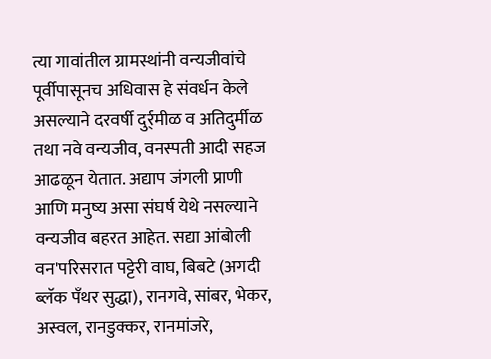त्या गावांतील ग्रामस्थांनी वन्यजीवांचे पूर्वीपासूनच अधिवास हे संवर्धन केले असल्याने दरवर्षी दुर्र्मीळ व अतिदुर्मीळ तथा नवे वन्यजीव, वनस्पती आदी सहज आढळून येतात. अद्याप जंगली प्राणी आणि मनुष्य असा संघर्ष येथे नसल्याने वन्यजीव बहरत आहेत. सद्या आंबोली वन'परिसरात पट्टेरी वाघ, बिबटे (अगदी ब्लॅक पँथर सुद्धा), रानगवे, सांबर, भेकर, अस्वल, रानडुक्कर, रानमांजरे,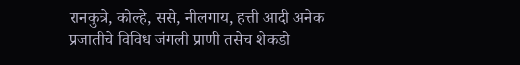रानकुत्रे, कोल्हे, ससे, नीलगाय, हत्ती आदी अनेक प्रजातीचे विविध जंगली प्राणी तसेच शेकडो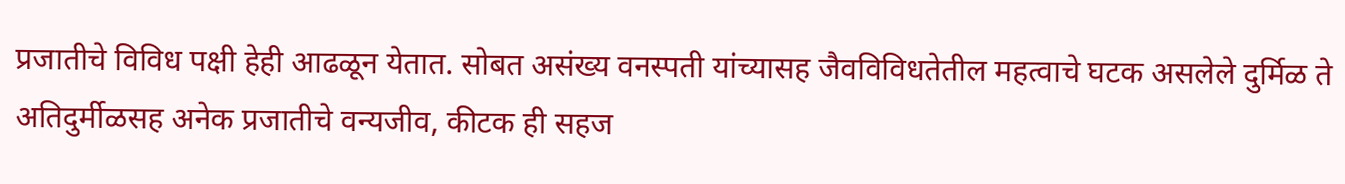प्रजातीचे विविध पक्षी हेही आढळून येतात. सोबत असंख्य वनस्पती यांच्यासह जैवविविधतेतील महत्वाचे घटक असलेले दुर्मिळ ते अतिदुर्मीळसह अनेक प्रजातीचे वन्यजीव, कीटक ही सहज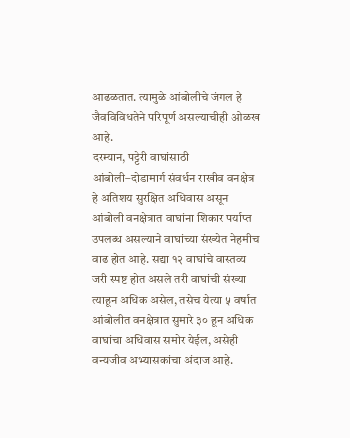आढळतात. त्यामुळे आंबोलीचे जंगल हे जैवविविधतेने परिपूर्ण असल्याचीही ओळख आहे.
दरम्यान, पट्टेरी वाघांसाठी आंबोली–दोडामार्ग संवर्धन राखीव वनक्षेत्र हे अतिशय सुरक्षित अधिवास असून आंबोली वनक्षेत्रात वाघांना शिकार पर्याप्त उपलब्ध असल्याने वाघांच्या संख्येत नेहमीच वाढ होत आहे. सद्या १२ वाघांचे वास्तव्य जरी स्पष्ट होत असले तरी वाघांची संख्या त्याहून अधिक असेल, तसेच येत्या ५ वर्षात आंबोलीत वनक्षेत्रात सुमारे ३० हून अधिक वाघांचा अधिवास समोर येईल, असेही वन्यजीव अभ्यासकांचा अंदाज आहे.